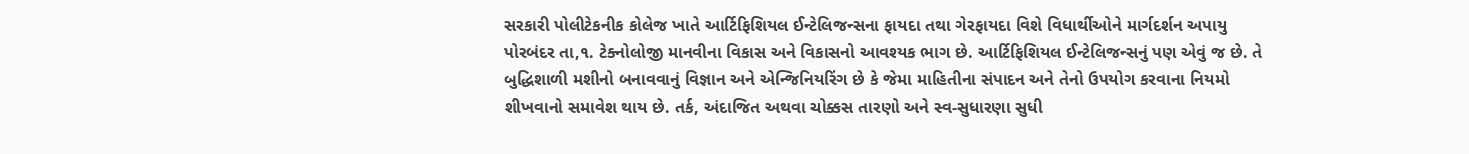સરકારી પોલીટેકનીક કોલેજ ખાતે આર્ટિફિશિયલ ઈન્ટેલિજન્સના ફાયદા તથા ગેરફાયદા વિશે વિધાર્થીઓને માર્ગદર્શન અપાયુ
પોરબંદર તા,૧. ટેક્નોલોજી માનવીના વિકાસ અને વિકાસનો આવશ્યક ભાગ છે. આર્ટિફિશિયલ ઈન્ટેલિજન્સનું પણ એવું જ છે. તે બુદ્ધિશાળી મશીનો બનાવવાનું વિજ્ઞાન અને એન્જિનિયરિંગ છે કે જેમા માહિતીના સંપાદન અને તેનો ઉપયોગ કરવાના નિયમો શીખવાનો સમાવેશ થાય છે. તર્ક, અંદાજિત અથવા ચોક્કસ તારણો અને સ્વ-સુધારણા સુધી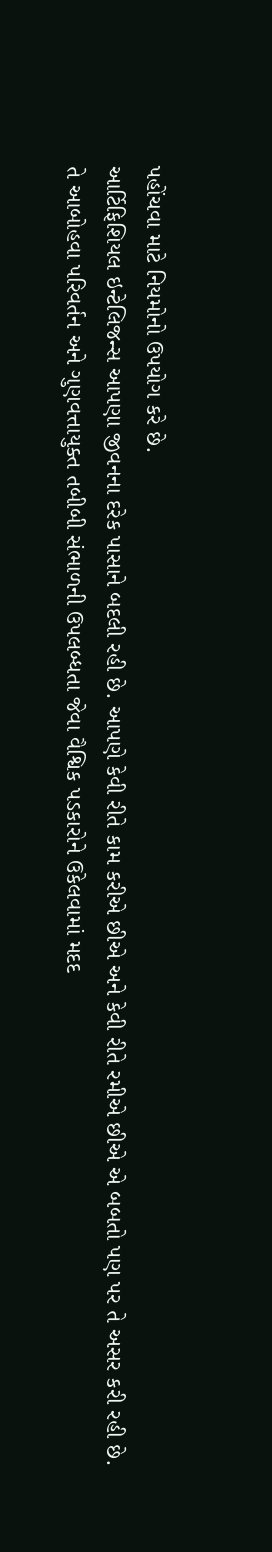પહોંચવા માટે નિયમોનો ઉપયોગ કરે છે.
આર્ટિફિશિયલ ઇન્ટેલિજન્સ આપણા જીવનના દરેક પાસાને બદલી રહી છે. આપણે કેવી રીતે કામ કરીએ છીએ અને કેવી રીતે રમીએ છીએ એ બબતો પણ પર તે અસર કરી રહી છે. તે આબોહવા પરિવર્તન અને ગુણવત્તાયુક્ત તબીબી સંભાળની ઉપલબ્ધતા જેવા વૈશ્વિક પડકારોને ઉકેલવામાં મદદ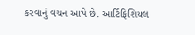કરવાનું વચન આપે છે. આર્ટિફિશિયલ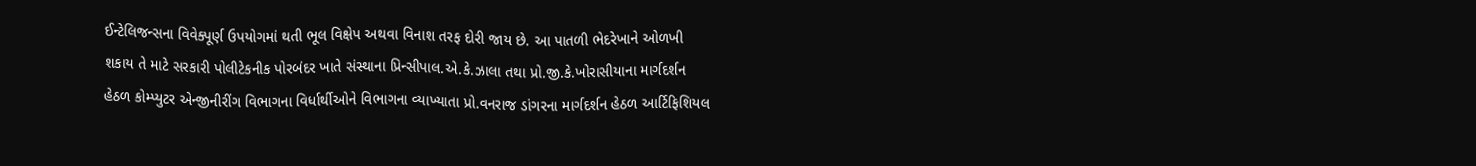ઈન્ટેલિજન્સના વિવેક્પૂર્ણ ઉપયોગમાં થતી ભૂલ વિક્ષેપ અથવા વિનાશ તરફ દોરી જાય છે. આ પાતળી ભેદરેખાને ઓળખી શકાય તે માટે સરકારી પોલીટેકનીક પોરબંદર ખાતે સંસ્થાના પ્રિન્સીપાલ.એ.કે.ઝાલા તથા પ્રો.જી.કે.ખોરાસીયાના માર્ગદર્શન હેઠળ કોમ્પ્યુટર એન્જીનીરીંગ વિભાગના વિર્ધાર્થીઓને વિભાગના વ્યાખ્યાતા પ્રો.વનરાજ ડાંગરના માર્ગદર્શન હેઠળ આર્ટિફિશિયલ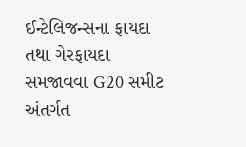ઈન્ટેલિજન્સના ફાયદા તથા ગેરફાયદા સમજાવવા G20 સમીટ અંતર્ગત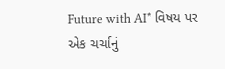Future with AI* વિષય પર એક ચર્ચાનું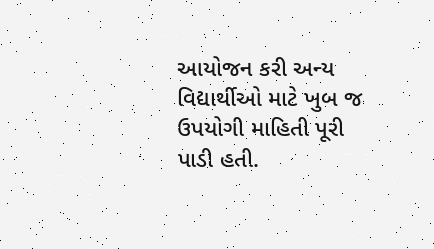આયોજન કરી અન્ય વિદ્યાર્થીઓ માટે ખુબ જ ઉપયોગી માહિતી પૂરી પાડી હતી.